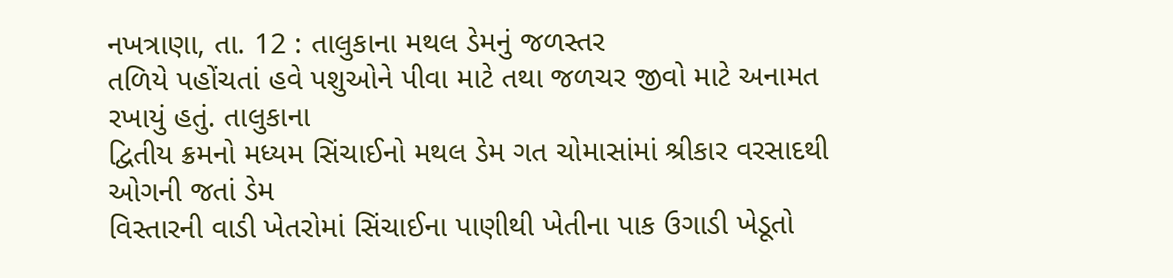નખત્રાણા, તા. 12 : તાલુકાના મથલ ડેમનું જળસ્તર
તળિયે પહોંચતાં હવે પશુઓને પીવા માટે તથા જળચર જીવો માટે અનામત રખાયું હતું. તાલુકાના
દ્વિતીય ક્રમનો મધ્યમ સિંચાઈનો મથલ ડેમ ગત ચોમાસાંમાં શ્રીકાર વરસાદથી ઓગની જતાં ડેમ
વિસ્તારની વાડી ખેતરોમાં સિંચાઈના પાણીથી ખેતીના પાક ઉગાડી ખેડૂતો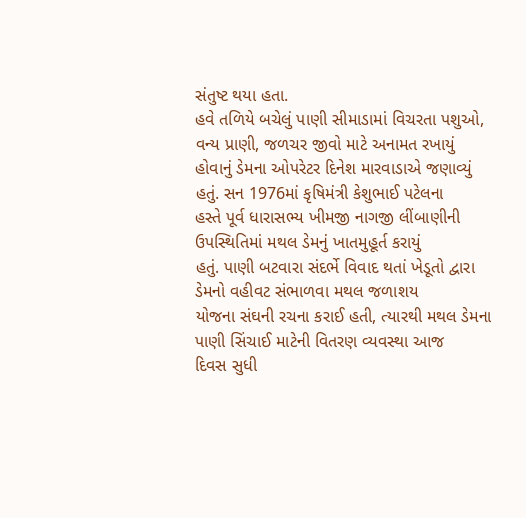સંતુષ્ટ થયા હતા.
હવે તળિયે બચેલું પાણી સીમાડામાં વિચરતા પશુઓ, વન્ય પ્રાણી, જળચર જીવો માટે અનામત રખાયું
હોવાનું ડેમના ઓપરેટર દિનેશ મારવાડાએ જણાવ્યું હતું. સન 1976માં કૃષિમંત્રી કેશુભાઈ પટેલના
હસ્તે પૂર્વ ધારાસભ્ય ખીમજી નાગજી લીંબાણીની ઉપસ્થિતિમાં મથલ ડેમનું ખાતમુહૂર્ત કરાયું
હતું. પાણી બટવારા સંદર્ભે વિવાદ થતાં ખેડૂતો દ્વારા ડેમનો વહીવટ સંભાળવા મથલ જળાશય
યોજના સંઘની રચના કરાઈ હતી, ત્યારથી મથલ ડેમના પાણી સિંચાઈ માટેની વિતરણ વ્યવસ્થા આજ
દિવસ સુધી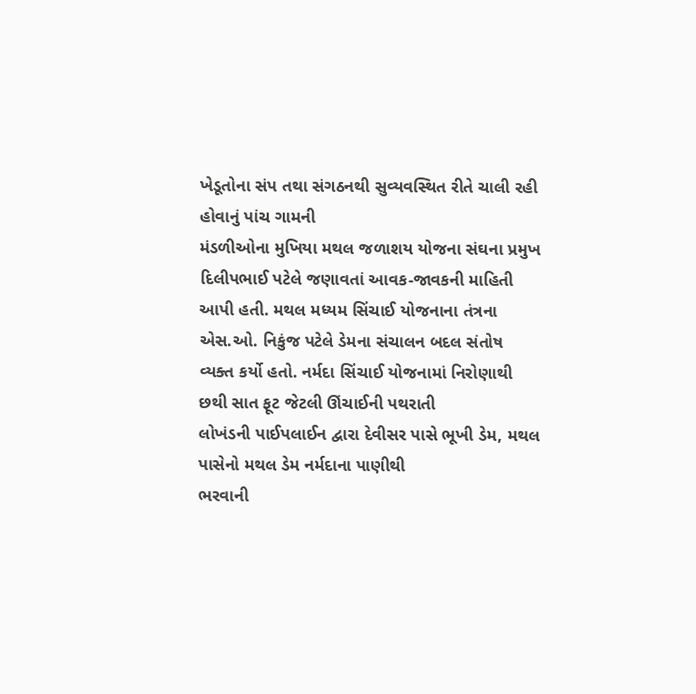ખેડૂતોના સંપ તથા સંગઠનથી સુવ્યવસ્થિત રીતે ચાલી રહી હોવાનું પાંચ ગામની
મંડળીઓના મુખિયા મથલ જળાશય યોજના સંઘના પ્રમુખ દિલીપભાઈ પટેલે જણાવતાં આવક-જાવકની માહિતી
આપી હતી. મથલ મધ્યમ સિંચાઈ યોજનાના તંત્રના એસ.ઓ. નિકુંજ પટેલે ડેમના સંચાલન બદલ સંતોષ
વ્યક્ત કર્યો હતો. નર્મદા સિંચાઈ યોજનામાં નિરોણાથી છથી સાત ફૂટ જેટલી ઊંચાઈની પથરાતી
લોખંડની પાઈપલાઈન દ્વારા દેવીસર પાસે ભૂખી ડેમ, મથલ પાસેનો મથલ ડેમ નર્મદાના પાણીથી
ભરવાની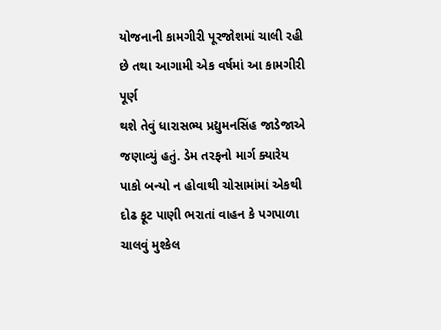યોજનાની કામગીરી પૂરજોશમાં ચાલી રહી છે તથા આગામી એક વર્ષમાં આ કામગીરી પૂર્ણ
થશે તેવું ધારાસભ્ય પ્રદ્યુમનસિંહ જાડેજાએ જણાવ્યું હતું. ડેમ તરફનો માર્ગ ક્યારેય
પાકો બન્યો ન હોવાથી ચોસામાંમાં એકથી દોઢ ફૂટ પાણી ભરાતાં વાહન કે પગપાળા ચાલવું મુશ્કેલ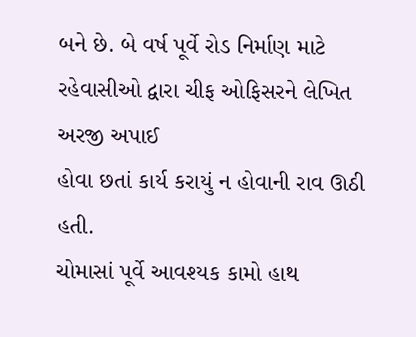બને છે. બે વર્ષ પૂર્વે રોડ નિર્માણ માટે રહેવાસીઓ દ્વારા ચીફ ઓફિસરને લેખિત અરજી અપાઈ
હોવા છતાં કાર્ય કરાયું ન હોવાની રાવ ઊઠી હતી.
ચોમાસાં પૂર્વે આવશ્યક કામો હાથ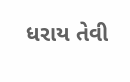ધરાય તેવી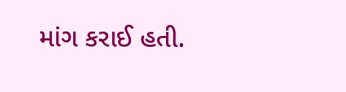માંગ કરાઈ હતી.